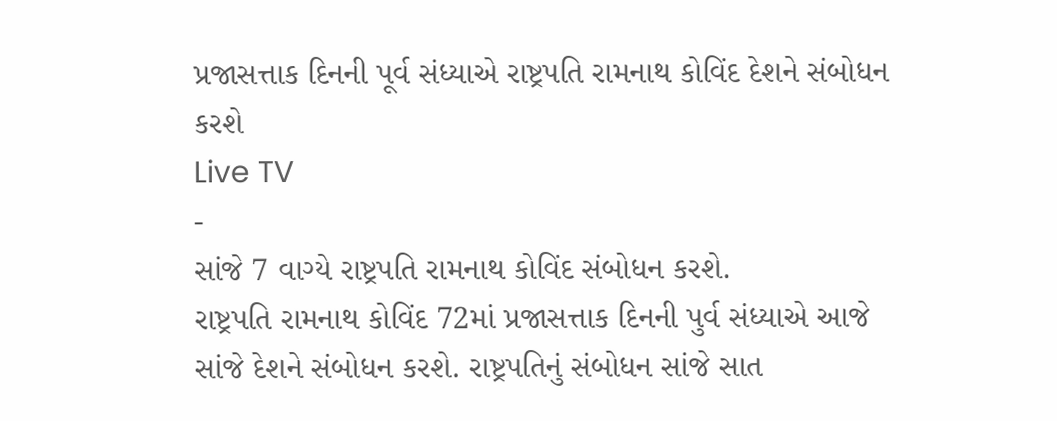પ્રજાસત્તાક દિનની પૂર્વ સંધ્યાએ રાષ્ટ્રપતિ રામનાથ કોવિંદ દેશને સંબોધન કરશે
Live TV
-
સાંજે 7 વાગ્યે રાષ્ટ્રપતિ રામનાથ કોવિંદ સંબોધન કરશે.
રાષ્ટ્રપતિ રામનાથ કોવિંદ 72માં પ્રજાસત્તાક દિનની પુર્વ સંધ્યાએ આજે સાંજે દેશને સંબોધન કરશે. રાષ્ટ્રપતિનું સંબોધન સાંજે સાત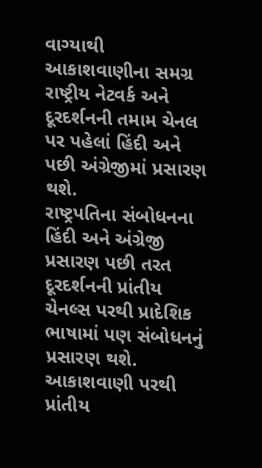વાગ્યાથી આકાશવાણીના સમગ્ર રાષ્ટ્રીય નેટવર્ક અને દૂરદર્શનની તમામ ચેનલ પર પહેલાં હિંદી અને પછી અંગ્રેજીમાં પ્રસારણ થશે.
રાષ્ટ્રપતિના સંબોધનના હિંદી અને અંગ્રેજી પ્રસારણ પછી તરત દૂરદર્શનની પ્રાંતીય ચેનલ્સ પરથી પ્રાદેશિક ભાષામાં પણ સંબોધનનું પ્રસારણ થશે. આકાશવાણી પરથી પ્રાંતીય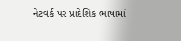નેટવર્ક પર પ્રાદેશિક ભાષામાં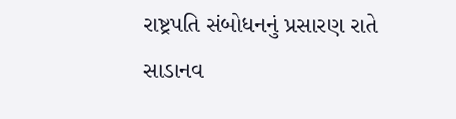રાષ્ટ્રપતિ સંબોધનનું પ્રસારણ રાતે સાડાનવ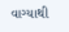વાગ્યાથી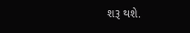શરૂ થશે.